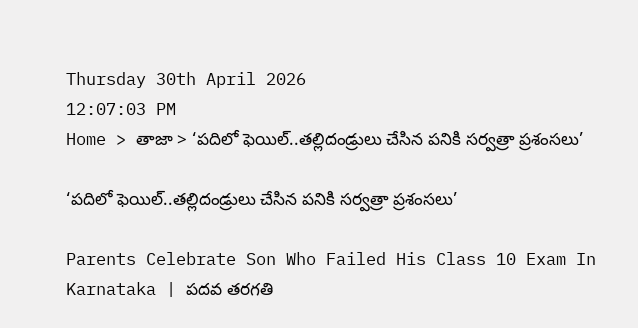Thursday 30th April 2026
12:07:03 PM
Home > తాజా > ‘పదిలో ఫెయిల్..తల్లిదండ్రులు చేసిన పనికి సర్వత్రా ప్రశంసలు’

‘పదిలో ఫెయిల్..తల్లిదండ్రులు చేసిన పనికి సర్వత్రా ప్రశంసలు’

Parents Celebrate Son Who Failed His Class 10 Exam In Karnataka | పదవ తరగతి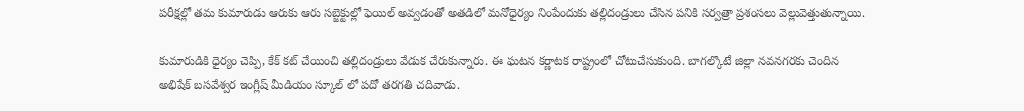పరీక్షల్లో తమ కుమారుడు ఆరుకు ఆరు సబ్జెక్టుల్లో ఫెయిల్ అవ్వడంతో అతడిలో మనోధైర్యం నింపేందుకు తల్లిదండ్రులు చేసిన పనికి సర్వత్రా ప్రశంసలు వెల్లువెత్తుతున్నాయి.

కుమారుడికి ధైర్యం చెప్పి, కేక్ కట్ చేయించి తల్లిదండ్రులు వేడుక చేరుకున్నారు. ఈ ఘటన కర్ణాటక రాష్ట్రంలో చోటుచేసుకుంది. బాగల్కొటే జిల్లా నవనగరకు చెందిన అభిషేక్ బసవేశ్వర ఇంగ్లీష్ మీడియం స్కూల్ లో పదో తరగతి చదివాడు.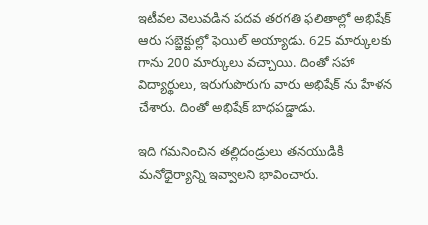ఇటీవల వెలువడిన పదవ తరగతి ఫలితాల్లో అభిషేక్ ఆరు సబ్జెక్టుల్లో ఫెయిల్ అయ్యాడు. 625 మార్కులకు గాను 200 మార్కులు వచ్చాయి. దింతో సహా విద్యార్థులు, ఇరుగుపొరుగు వారు అభిషేక్ ను హేళన చేశారు. దింతో అభిషేక్ బాధపడ్డాడు.

ఇది గమనించిన తల్లిదండ్రులు తనయుడికి మనోధైర్యాన్ని ఇవ్వాలని భావించారు.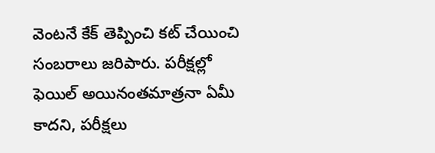వెంటనే కేక్ తెప్పించి కట్ చేయించి సంబరాలు జరిపారు. పరీక్షల్లో ఫెయిల్ అయినంతమాత్రనా ఏమీ కాదని, పరీక్షలు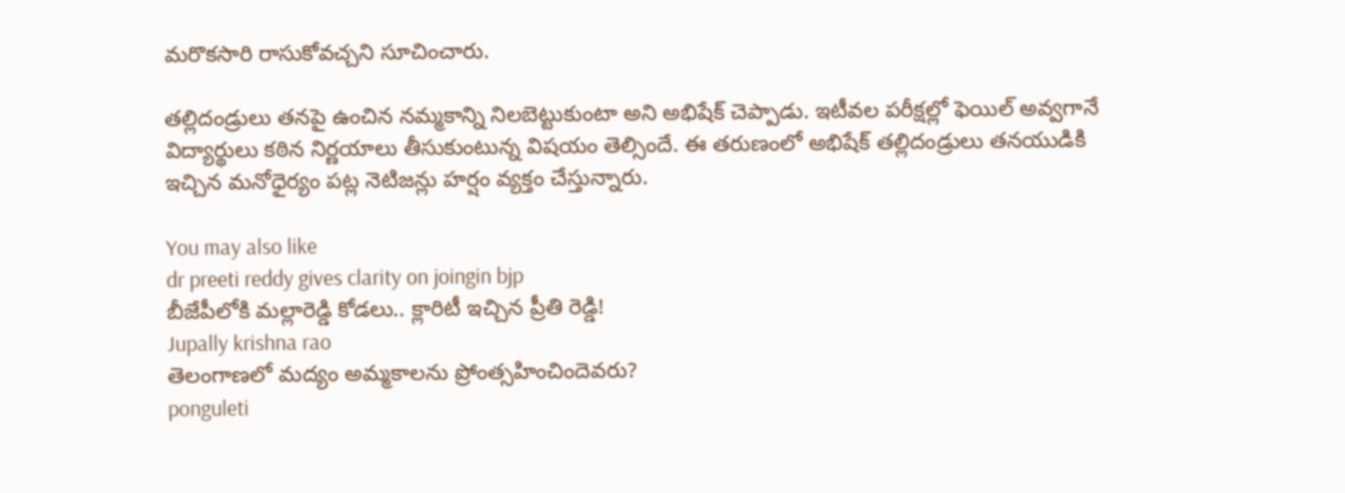మరొకసారి రాసుకోవచ్చని సూచించారు.

తల్లిదండ్రులు తనపై ఉంచిన నమ్మకాన్ని నిలబెట్టుకుంటా అని అభిషేక్ చెప్పాడు. ఇటీవల పరీక్షల్లో ఫెయిల్ అవ్వగానే విద్యార్థులు కఠిన నిర్ణయాలు తీసుకుంటున్న విషయం తెల్సిందే. ఈ తరుణంలో అభిషేక్ తల్లిదండ్రులు తనయుడికి ఇచ్చిన మనోధైర్యం పట్ల నెటిజన్లు హర్షం వ్యక్తం చేస్తున్నారు.

You may also like
dr preeti reddy gives clarity on joingin bjp
బీజేపీలోకి మల్లారెడ్డి కోడలు.. క్లారిటీ ఇచ్చిన ప్రీతి రెడ్డి!
Jupally krishna rao
తెలంగాణలో మ‌ద్యం అమ్మ‌కాల‌ను ప్రోంత్స‌హించిందెవ‌రు?
ponguleti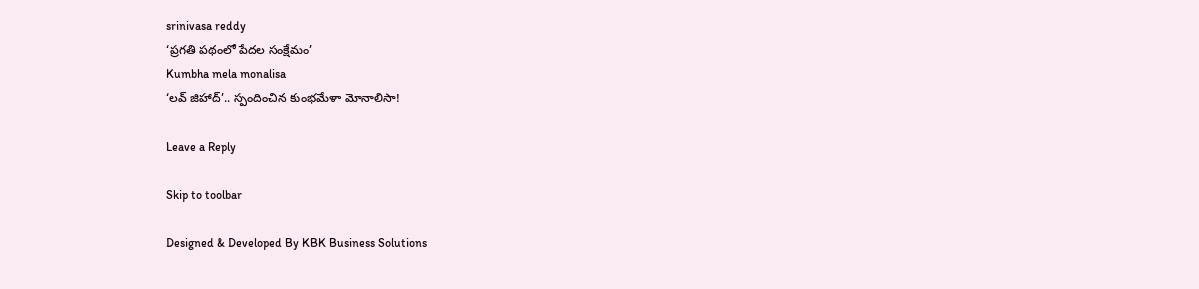srinivasa reddy
‘ప్రగతి పథంలో పేదల సంక్షేమం’
Kumbha mela monalisa
‘లవ్ జిహాద్’.. స్పందించిన కుంభమేళా మోనాలిసా!

Leave a Reply

Skip to toolbar

Designed & Developed By KBK Business Solutions